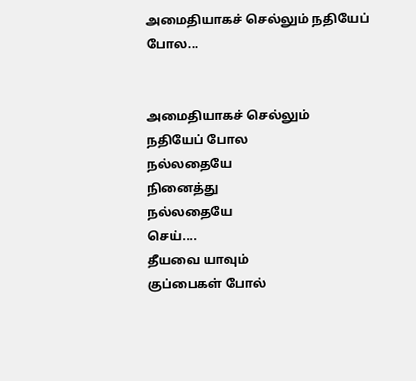அமைதியாகச் செல்லும் நதியேப் போல...


அமைதியாகச் செல்லும்
நதியேப் போல
நல்லதையே
நினைத்து
நல்லதையே
செய்....
தீயவை யாவும்
குப்பைகள் போல்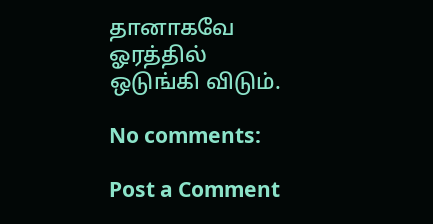தானாகவே
ஓரத்தில்
ஒடுங்கி விடும்.

No comments:

Post a Comment